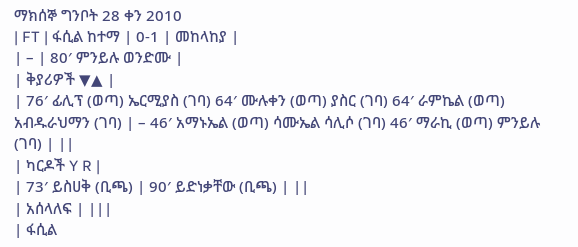ማክሰኞ ግንቦት 28 ቀን 2010
| FT | ፋሲል ከተማ | 0-1 | መከላከያ |
| – | 80′ ምንይሉ ወንድሙ |
| ቅያሪዎች ▼▲ |
| 76′ ፊሊፕ (ወጣ) ኤርሚያስ (ገባ) 64′ ሙሉቀን (ወጣ) ያስር (ገባ) 64′ ራምኬል (ወጣ) አብዱራህማን (ገባ) | – 46′ አማኑኤል (ወጣ) ሳሙኤል ሳሊሶ (ገባ) 46′ ማራኪ (ወጣ) ምንይሉ (ገባ) | ||
| ካርዶች Y R |
| 73′ ይስሀቅ (ቢጫ) | 90′ ይድነቃቸው (ቢጫ) | ||
| አሰላለፍ | |||
| ፋሲል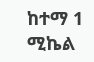ከተማ 1 ሚኬል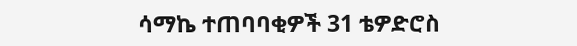ሳማኬ ተጠባባቂዎች 31 ቴዎድሮስ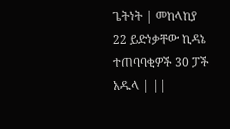ጌትነት | መከላከያ 22 ይድነቃቸው ኪዳኔ ተጠባባቂዎች 30 ፓች አዱላ | ||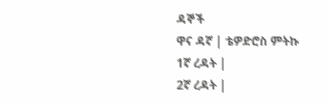ዳኞች
ዋና ዳኛ | ቴዎድሮስ ምትኩ
1ኛ ረዳት |
2ኛ ረዳት |